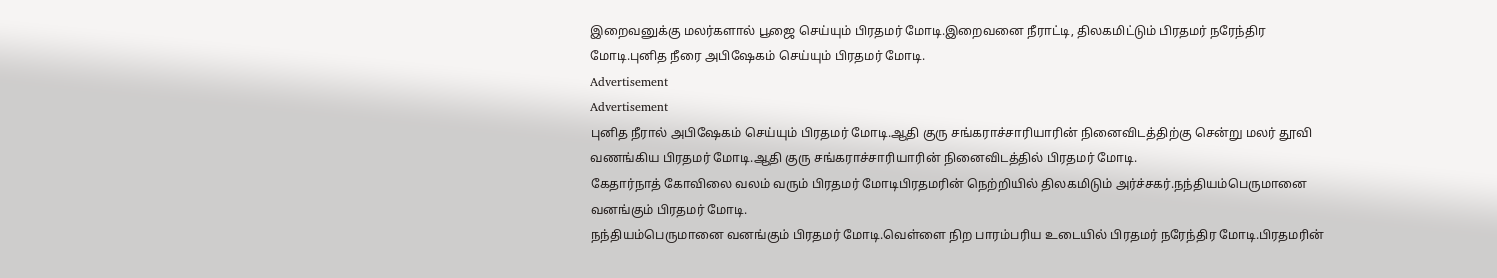இறைவனுக்கு மலர்களால் பூஜை செய்யும் பிரதமர் மோடி.இறைவனை நீராட்டி, திலகமிட்டும் பிரதமர் நரேந்திர மோடி.புனித நீரை அபிஷேகம் செய்யும் பிரதமர் மோடி.
Advertisement
Advertisement
புனித நீரால் அபிஷேகம் செய்யும் பிரதமர் மோடி.ஆதி குரு சங்கராச்சாரியாரின் நினைவிடத்திற்கு சென்று மலர் தூவி வணங்கிய பிரதமர் மோடி.ஆதி குரு சங்கராச்சாரியாரின் நினைவிடத்தில் பிரதமர் மோடி.
கேதார்நாத் கோவிலை வலம் வரும் பிரதமர் மோடிபிரதமரின் நெற்றியில் திலகமிடும் அர்ச்சகர்.நந்தியம்பெருமானை வனங்கும் பிரதமர் மோடி.
நந்தியம்பெருமானை வனங்கும் பிரதமர் மோடி.வெள்ளை நிற பாரம்பரிய உடையில் பிரதமர் நரேந்திர மோடி.பிரதமரின்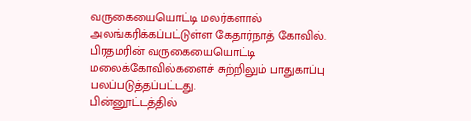வருகையையொட்டி மலர்களால் அலங்கரிக்கப்பட்டுள்ள கேதார்நாத் கோவில்.
பிரதமரின் வருகையையொட்டி மலைக்கோவில்களைச் சுற்றிலும் பாதுகாப்பு பலப்படுத்தப்பட்டது.
பின்னூட்டத்தில்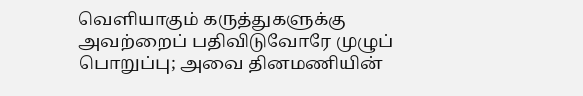வெளியாகும் கருத்துகளுக்கு அவற்றைப் பதிவிடுவோரே முழுப் பொறுப்பு; அவை தினமணியின்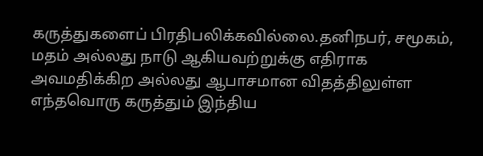கருத்துகளைப் பிரதிபலிக்கவில்லை.தனிநபர், சமூகம், மதம் அல்லது நாடு ஆகியவற்றுக்கு எதிராக அவமதிக்கிற அல்லது ஆபாசமான விதத்திலுள்ள எந்தவொரு கருத்தும் இந்திய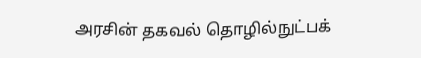அரசின் தகவல் தொழில்நுட்பக்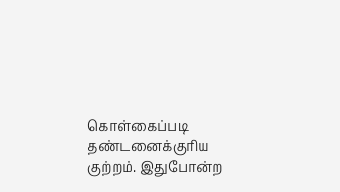கொள்கைப்படி தண்டனைக்குரிய குற்றம். இதுபோன்ற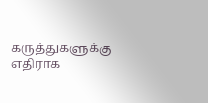கருத்துகளுக்கு எதிராக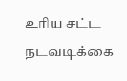உரிய சட்ட நடவடிக்கை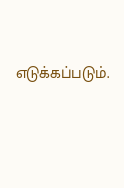எடுக்கப்படும்.